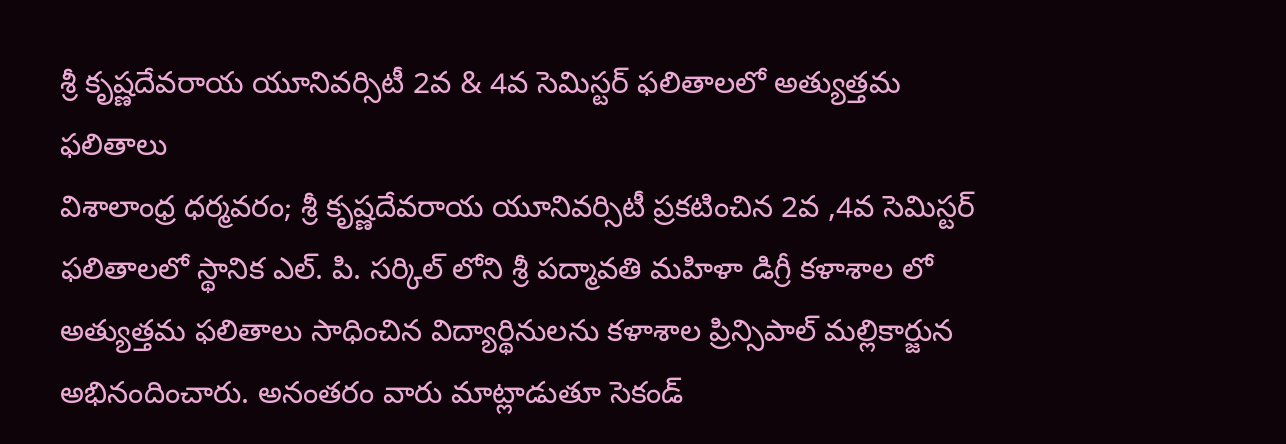శ్రీ కృష్ణదేవరాయ యూనివర్సిటీ 2వ & 4వ సెమిస్టర్ ఫలితాలలో అత్యుత్తమ ఫలితాలు
విశాలాంధ్ర ధర్మవరం; శ్రీ కృష్ణదేవరాయ యూనివర్సిటీ ప్రకటించిన 2వ ,4వ సెమిస్టర్ ఫలితాలలో స్థానిక ఎల్. పి. సర్కిల్ లోని శ్రీ పద్మావతి మహిళా డిగ్రీ కళాశాల లో అత్యుత్తమ ఫలితాలు సాధించిన విద్యార్థినులను కళాశాల ప్రిన్సిపాల్ మల్లికార్జున అభినందించారు. అనంతరం వారు మాట్లాడుతూ సెకండ్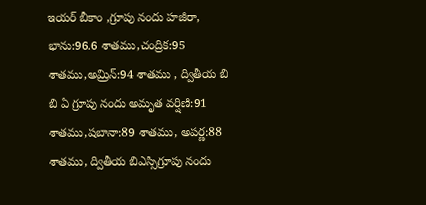ఇయర్ బీకాం ,గ్రూపు నందు హజీరా, భాను:96.6 శాతము,చంద్రిక:95 శాతము,అమ్రిన్:94 శాతము , ద్వితీయ బి బి ఏ గ్రూపు నందు అమృత వర్షిణి:91 శాతము,షబానా:89 శాతము, అపర్ణ:88 శాతము, ద్వితీయ బిఎస్సిగ్రూపు నందు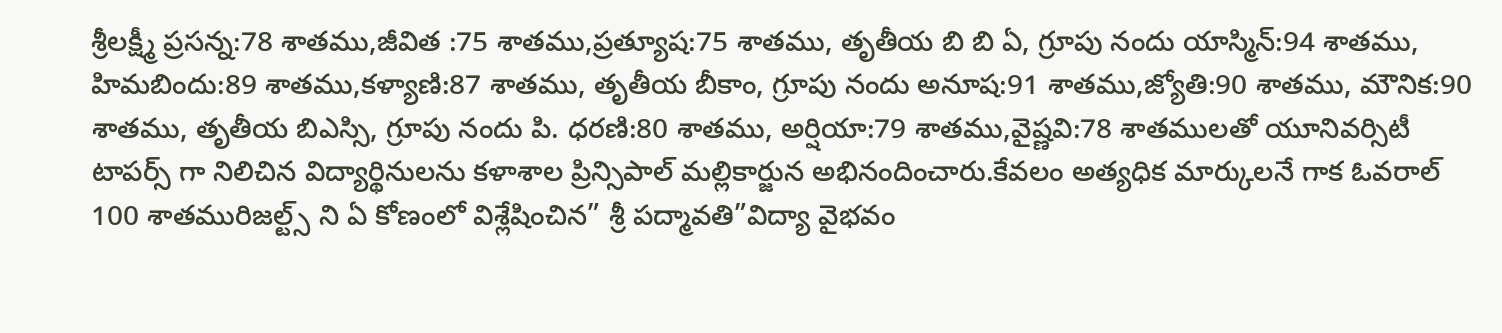శ్రీలక్ష్మీ ప్రసన్న:78 శాతము,జీవిత :75 శాతము,ప్రత్యూష:75 శాతము, తృతీయ బి బి ఏ, గ్రూపు నందు యాస్మిన్:94 శాతము, హిమబిందు:89 శాతము,కళ్యాణి:87 శాతము, తృతీయ బీకాం, గ్రూపు నందు అనూష:91 శాతము,జ్యోతి:90 శాతము, మౌనిక:90 శాతము, తృతీయ బిఎస్సి, గ్రూపు నందు పి. ధరణి:80 శాతము, అర్షియా:79 శాతము,వైష్ణవి:78 శాతములతో యూనివర్సిటీ టాపర్స్ గా నిలిచిన విద్యార్థినులను కళాశాల ప్రిన్సిపాల్ మల్లికార్జున అభినందించారు.కేవలం అత్యధిక మార్కులనే గాక ఓవరాల్ 100 శాతమురిజల్ట్స్ ని ఏ కోణంలో విశ్లేషించిన” శ్రీ పద్మావతి”విద్యా వైభవం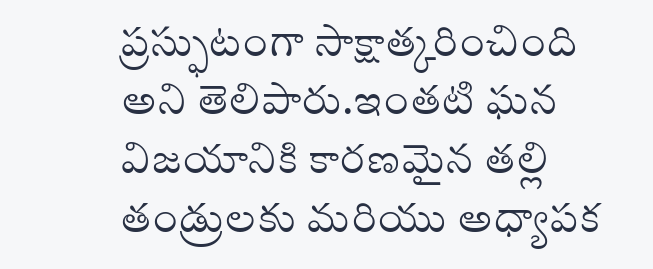ప్రస్ఫుటంగా సాక్షాత్కరించింది అని తెలిపారు.ఇంతటి ఘన విజయానికి కారణమైన తల్లి తండ్రులకు మరియు అధ్యాపక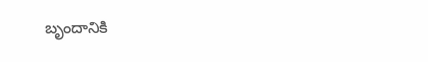బృందానికి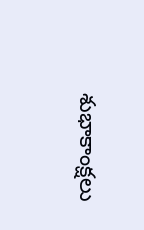శుభాకాంక్షలు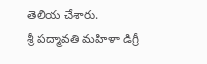తెలియ చేశారు.
శ్రీ పద్మావతి మహిళా డిగ్రీ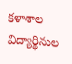కళాశాల విద్యార్థినుల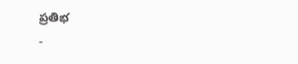ప్రతిభ
-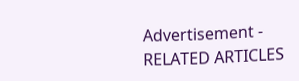Advertisement -
RELATED ARTICLES